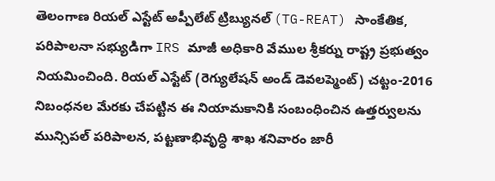తెలంగాణ రియల్ ఎస్టేట్ అప్పీలేట్ ట్రిబ్యునల్ (TG-REAT) సాంకేతిక, పరిపాలనా సభ్యుడిగా IRS మాజీ అధికారి వేముల శ్రీకర్ను రాష్ట్ర ప్రభుత్వం నియమించింది. రియల్ ఎస్టేట్ (రెగ్యులేషన్ అండ్ డెవలప్మెంట్) చట్టం-2016 నిబంధనల మేరకు చేపట్టిన ఈ నియామకానికి సంబంధించిన ఉత్తర్వులను మున్సిపల్ పరిపాలన, పట్టణాభివృద్ధి శాఖ శనివారం జారీ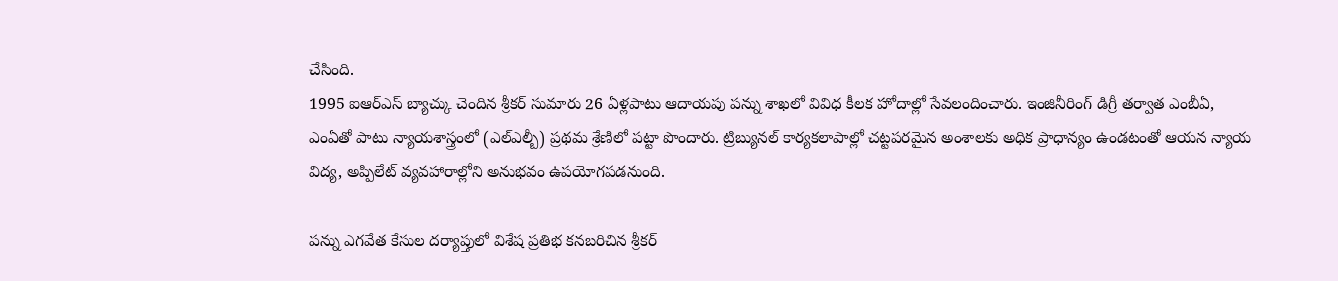చేసింది.
1995 ఐఆర్ఎస్ బ్యాచ్కు చెందిన శ్రీకర్ సుమారు 26 ఏళ్లపాటు ఆదాయపు పన్ను శాఖలో వివిధ కీలక హోదాల్లో సేవలందించారు. ఇంజినీరింగ్ డిగ్రీ తర్వాత ఎంబీఏ, ఎంఏతో పాటు న్యాయశాస్త్రంలో (ఎల్ఎల్బీ) ప్రథమ శ్రేణిలో పట్టా పొందారు. ట్రిబ్యునల్ కార్యకలాపాల్లో చట్టపరమైన అంశాలకు అధిక ప్రాధాన్యం ఉండటంతో ఆయన న్యాయ విద్య, అప్పిలేట్ వ్యవహారాల్లోని అనుభవం ఉపయోగపడనుంది.

పన్ను ఎగవేత కేసుల దర్యాప్తులో విశేష ప్రతిభ కనబరిచిన శ్రీకర్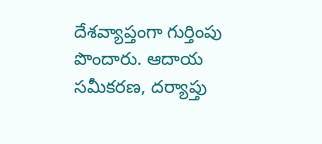దేశవ్యాప్తంగా గుర్తింపు పొందారు. ఆదాయ సమీకరణ, దర్యాప్తు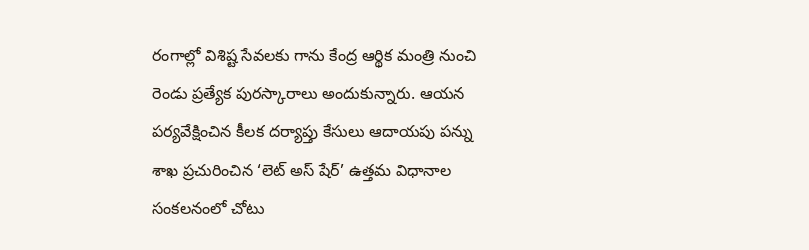రంగాల్లో విశిష్ట సేవలకు గాను కేంద్ర ఆర్థిక మంత్రి నుంచి రెండు ప్రత్యేక పురస్కారాలు అందుకున్నారు. ఆయన పర్యవేక్షించిన కీలక దర్యాప్తు కేసులు ఆదాయపు పన్ను శాఖ ప్రచురించిన ‘లెట్ అస్ షేర్’ ఉత్తమ విధానాల సంకలనంలో చోటు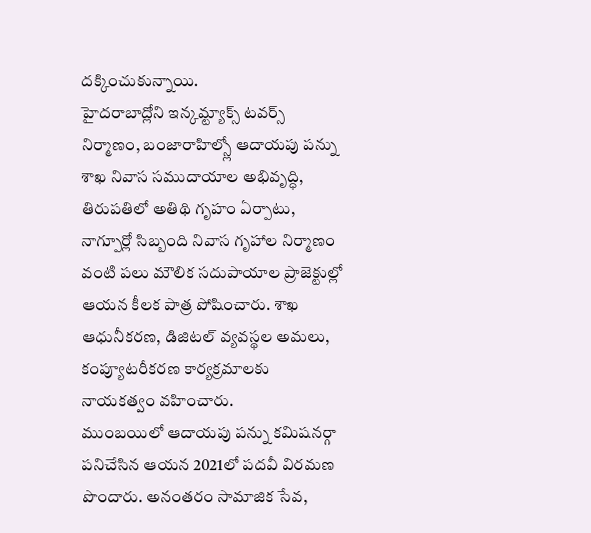దక్కించుకున్నాయి.
హైదరాబాద్లోని ఇన్కమ్ట్యాక్స్ టవర్స్ నిర్మాణం, బంజారాహిల్స్లో ఆదాయపు పన్ను శాఖ నివాస సముదాయాల అభివృద్ధి, తిరుపతిలో అతిథి గృహం ఏర్పాటు, నాగ్పూర్లో సిబ్బంది నివాస గృహాల నిర్మాణం వంటి పలు మౌలిక సదుపాయాల ప్రాజెక్టుల్లో ఆయన కీలక పాత్ర పోషించారు. శాఖ ఆధునీకరణ, డిజిటల్ వ్యవస్థల అమలు, కంప్యూటరీకరణ కార్యక్రమాలకు నాయకత్వం వహించారు.
ముంబయిలో ఆదాయపు పన్ను కమిషనర్గా పనిచేసిన ఆయన 2021లో పదవీ విరమణ పొందారు. అనంతరం సామాజిక సేవ,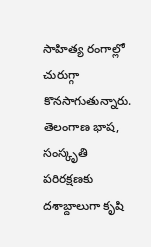సాహిత్య రంగాల్లో చురుగ్గా కొనసాగుతున్నారు. తెలంగాణ భాష, సంస్కృతి పరిరక్షణకు దశాబ్దాలుగా కృషి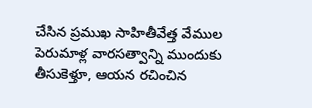చేసిన ప్రముఖ సాహితీవేత్త వేముల పెరుమాళ్ల వారసత్వాన్ని ముందుకు తీసుకెళ్తూ, ఆయన రచించిన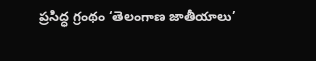ప్రసిద్ధ గ్రంథం ‘తెలంగాణ జాతీయాలు’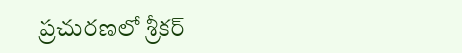ప్రచురణలో శ్రీకర్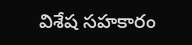విశేష సహకారం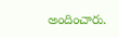అందించారు.